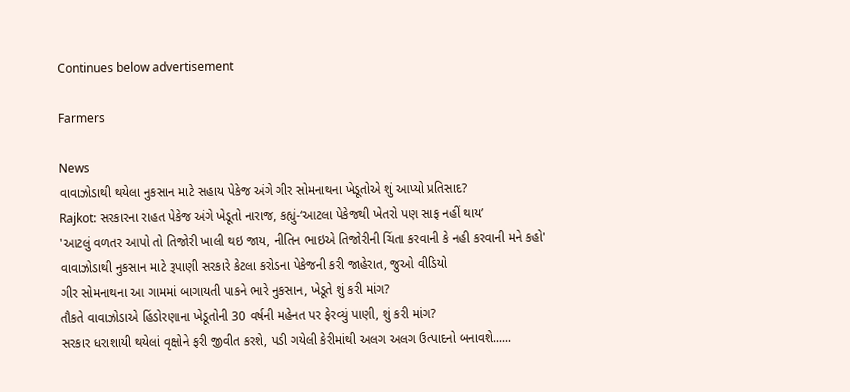Continues below advertisement

Farmers

News
વાવાઝોડાથી થયેલા નુકસાન માટે સહાય પેકેજ અંગે ગીર સોમનાથના ખેડૂતોએ શું આપ્યો પ્રતિસાદ?
Rajkot: સરકારના રાહત પેકેજ અંગે ખેડૂતો નારાજ, કહ્યું-‘આટલા પેકેજથી ખેતરો પણ સાફ નહીં થાય’
'આટલું વળતર આપો તો તિજોરી ખાલી થઇ જાય, નીતિન ભાઇએ તિજોરીની ચિંતા કરવાની કે નહી કરવાની મને કહો'
વાવાઝોડાથી નુકસાન માટે રૂપાણી સરકારે કેટલા કરોડના પેકેજની કરી જાહેરાત, જુઓ વીડિયો
ગીર સોમનાથના આ ગામમાં બાગાયતી પાકને ભારે નુકસાન, ખેડૂતે શું કરી માંગ?
તૌકતે વાવાઝોડાએ હિંડોરણાના ખેડૂતોની 30 વર્ષની મહેનત પર ફેરવ્યું પાણી, શું કરી માંગ?
સરકાર ધરાશાયી થયેલાં વૃક્ષોને ફરી જીવીત કરશે, પડી ગયેલી કેરીમાંથી અલગ અલગ ઉત્પાદનો બનાવશે......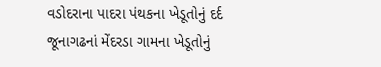વડોદરાના પાદરા પંથકના ખેડૂતોનું દર્દ
જૂનાગઢનાં મેંદરડા ગામના ખેડૂતોનું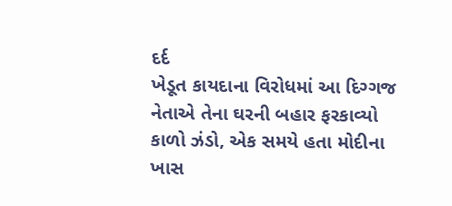દર્દ
ખેડૂત કાયદાના વિરોધમાં આ દિગ્ગજ નેતાએ તેના ઘરની બહાર ફરકાવ્યો કાળો ઝંડો, એક સમયે હતા મોદીના ખાસ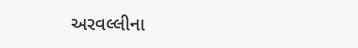અરવલ્લીના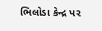ભિલોડા કેન્દ્ર પર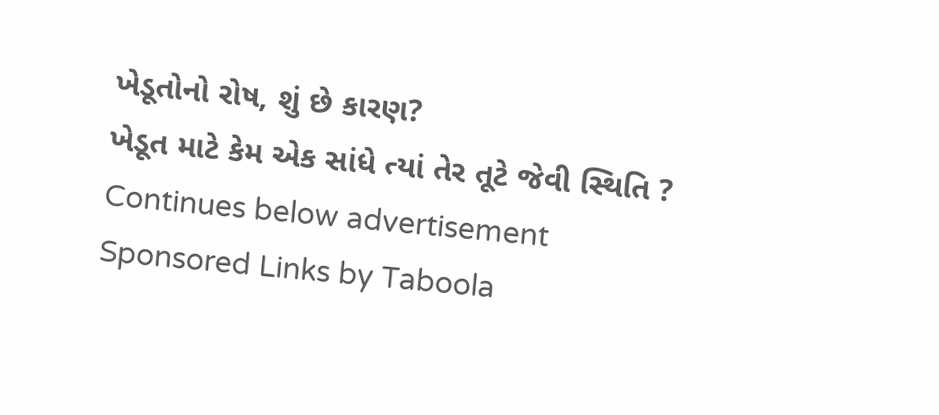ખેડૂતોનો રોષ, શું છે કારણ?
ખેડૂત માટે કેમ એક સાંધે ત્યાં તેર તૂટે જેવી સ્થિતિ ?
Continues below advertisement
Sponsored Links by Taboola